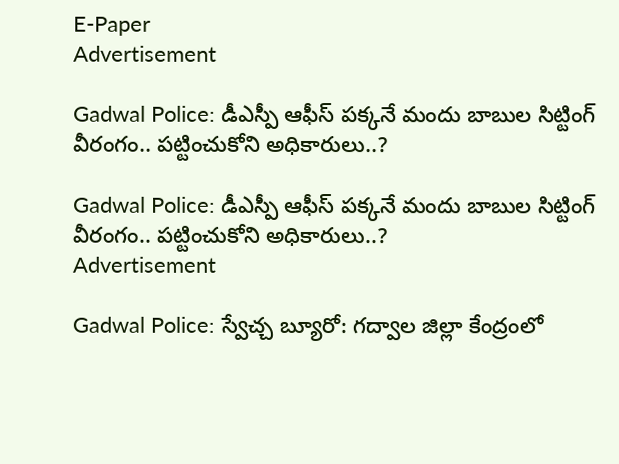E-Paper
Advertisement

Gadwal Police: డీఎస్పీ ఆఫీస్ పక్కనే మందు బాబుల సిట్టింగ్ వీరంగం.. పట్టించుకోని అధికారులు..?

Gadwal Police: డీఎస్పీ ఆఫీస్ పక్కనే మందు బాబుల సిట్టింగ్ వీరంగం.. పట్టించుకోని అధికారులు..?
Advertisement

Gadwal Police: స్వేచ్చ బ్యూరో: గద్వాల జిల్లా కేంద్రంలో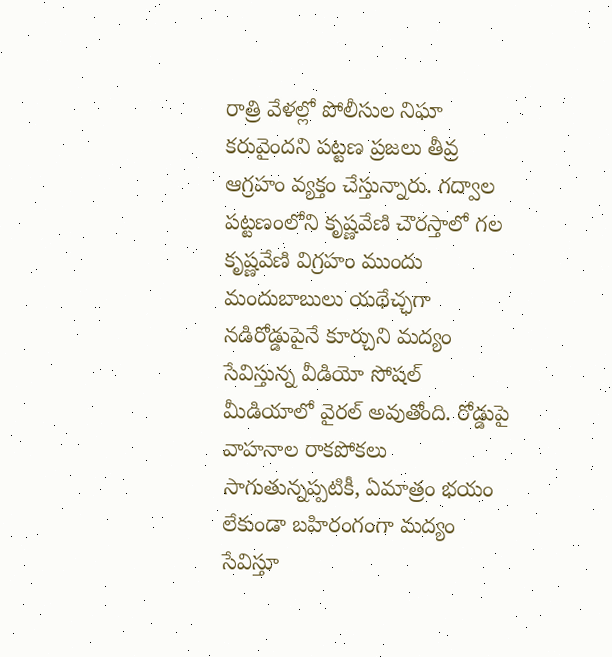రాత్రి వేళల్లో పోలీసుల నిఘా కరువైందని పట్టణ ప్రజలు తీవ్ర ఆగ్రహం వ్యక్తం చేస్తున్నారు. గద్వాల పట్టణంలోని కృష్ణవేణి చౌరస్తాలో గల కృష్ణవేణి విగ్రహం ముందు మందుబాబులు యథేచ్ఛగా నడిరోడ్డుపైనే కూర్చుని మద్యం సేవిస్తున్న వీడియో సోషల్ మీడియాలో వైరల్ అవుతోంది. రోడ్డుపై వాహనాల రాకపోకలు సాగుతున్నప్పటికీ, ఏమాత్రం భయం లేకుండా బహిరంగంగా మద్యం సేవిస్తూ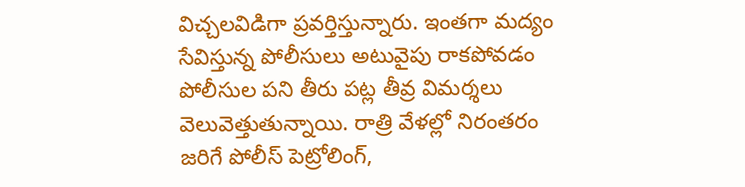విచ్చలవిడిగా ప్రవర్తిస్తున్నారు. ఇంతగా మద్యం సేవిస్తున్న పోలీసులు అటువైపు రాకపోవడం పోలీసుల పని తీరు పట్ల తీవ్ర విమర్శలు వెలువెత్తుతున్నాయి. రాత్రి వేళల్లో నిరంతరం జరిగే పోలీస్ పెట్రోలింగ్,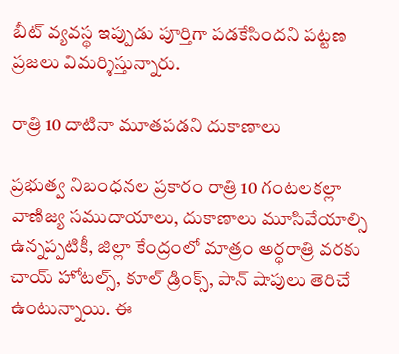బీట్ వ్యవస్థ ఇప్పుడు పూర్తిగా పడకేసిందని పట్టణ ప్రజలు విమర్శిస్తున్నారు.

రాత్రి 10 దాటినా మూతపడని దుకాణాలు

ప్రభుత్వ నిబంధనల ప్రకారం రాత్రి 10 గంటలకల్లా వాణిజ్య సముదాయాలు, దుకాణాలు మూసివేయాల్సి ఉన్నప్పటికీ, జిల్లా కేంద్రంలో మాత్రం అర్ధరాత్రి వరకు చాయ్ హోటల్స్, కూల్ డ్రింక్స్, పాన్ షాపులు తెరిచే ఉంటున్నాయి. ఈ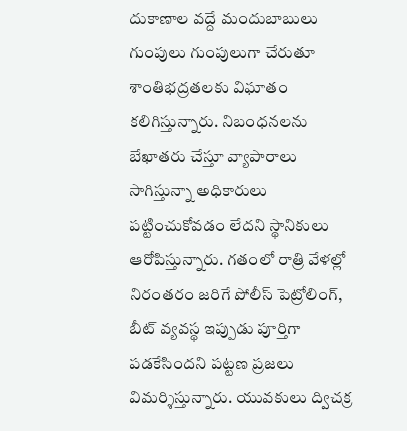దుకాణాల వద్దే మందుబాబులు గుంపులు గుంపులుగా చేరుతూ శాంతిభద్రతలకు విఘాతం కలిగిస్తున్నారు. నిబంధనలను బేఖాతరు చేస్తూ వ్యాపారాలు సాగిస్తున్నా అధికారులు పట్టించుకోవడం లేదని స్థానికులు ఆరోపిస్తున్నారు. గతంలో రాత్రి వేళల్లో నిరంతరం జరిగే పోలీస్ పెట్రోలింగ్, బీట్ వ్యవస్థ ఇప్పుడు పూర్తిగా పడకేసిందని పట్టణ ప్రజలు విమర్శిస్తున్నారు. యువకులు ద్విచక్ర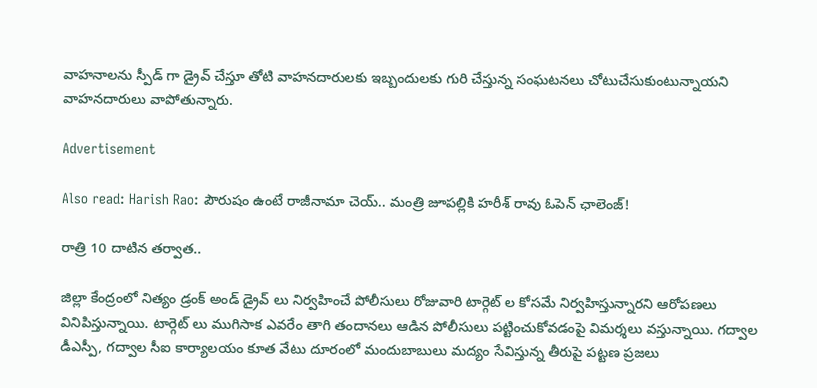వాహనాలను స్పీడ్ గా డ్రైవ్ చేస్తూ తోటి వాహనదారులకు ఇబ్బందులకు గురి చేస్తున్న సంఘటనలు చోటుచేసుకుంటున్నాయని వాహనదారులు వాపోతున్నారు.

Advertisement

Also read: Harish Rao: పౌరుషం ఉంటే రాజీనామా చెయ్.. మంత్రి జూపల్లికి హరీశ్ రావు ఓపెన్ ఛాలెంజ్!

రాత్రి 10 దాటిన తర్వాత..

జిల్లా కేంద్రంలో నిత్యం డ్రంక్ అండ్ డ్రైవ్ లు నిర్వహించే పోలీసులు రోజువారి టార్గెట్ ల కోసమే నిర్వహిస్తున్నారని ఆరోపణలు వినిపిస్తున్నాయి. టార్గెట్ లు ముగిసాక ఎవరేం తాగి తందానలు ఆడిన పోలీసులు పట్టించుకోవడంపై విమర్శలు వస్తున్నాయి. గద్వాల డీఎస్పీ, గద్వాల సీఐ కార్యాలయం కూత వేటు దూరంలో మందుబాబులు మద్యం సేవిస్తున్న తీరుపై పట్టణ ప్రజలు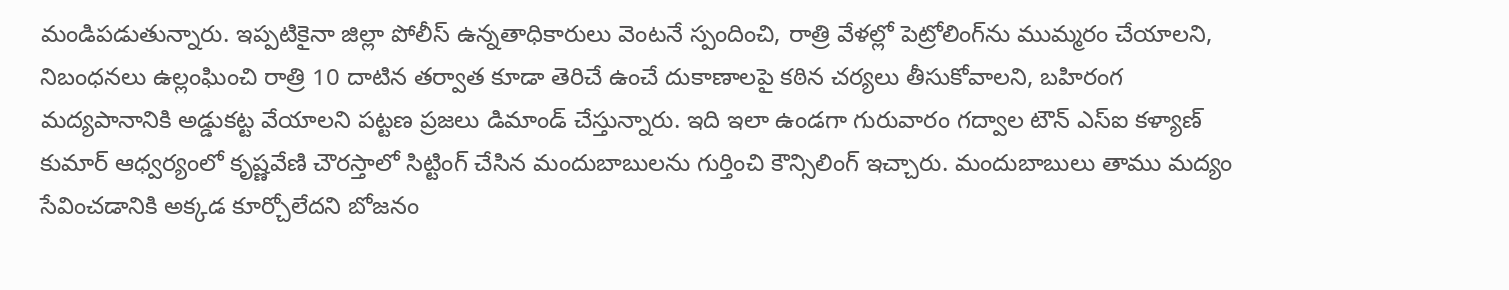మండిపడుతున్నారు. ఇప్పటికైనా జిల్లా పోలీస్ ఉన్నతాధికారులు వెంటనే స్పందించి, రాత్రి వేళల్లో పెట్రోలింగ్‌ను ముమ్మరం చేయాలని, నిబంధనలు ఉల్లంఘించి రాత్రి 10 దాటిన తర్వాత కూడా తెరిచే ఉంచే దుకాణాలపై కఠిన చర్యలు తీసుకోవాలని, బహిరంగ మద్యపానానికి అడ్డుకట్ట వేయాలని పట్టణ ప్రజలు డిమాండ్ చేస్తున్నారు. ఇది ఇలా ఉండగా గురువారం గద్వాల టౌన్ ఎస్ఐ కళ్యాణ్ కుమార్ ఆధ్వర్యంలో కృష్ణవేణి చౌరస్తాలో సిట్టింగ్ చేసిన మందుబాబులను గుర్తించి కౌన్సిలింగ్ ఇచ్చారు‌. మందుబాబులు తాము మద్యం సేవించడానికి అక్కడ కూర్చోలేదని బోజనం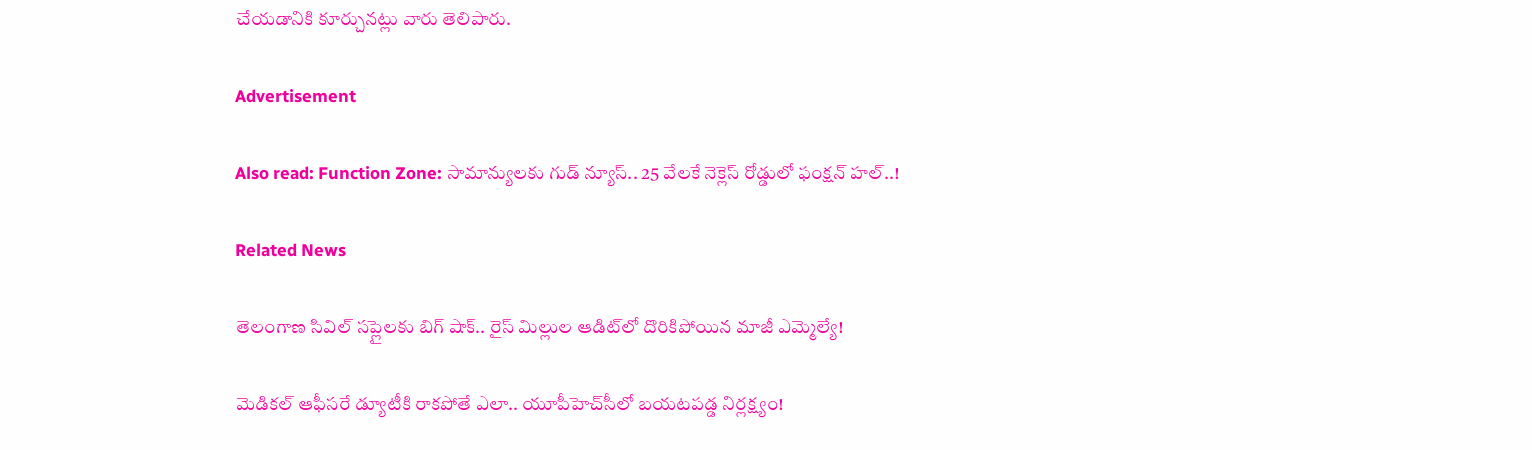చేయడానికి కూర్చునట్లు వారు తెలిపారు.

Advertisement

Also read: Function Zone: సామాన్యులకు గుడ్ న్యూస్.. 25 వేలకే నెక్లెస్ రోడ్డులో ఫంక్షన్ హల్..!

Related News

తెలంగాణ సివిల్ సప్లై‌లకు బిగ్ షాక్.. రైస్ మిల్లుల ఆడిట్‌లో దొరికిపోయిన మాజీ ఎమ్మెల్యే!

మెడికల్ ఆఫీసరే డ్యూటీకి రాకపోతే ఎలా.. యూపీహెచ్‌సీలో బయటపడ్డ నిర్లక్ష్యం!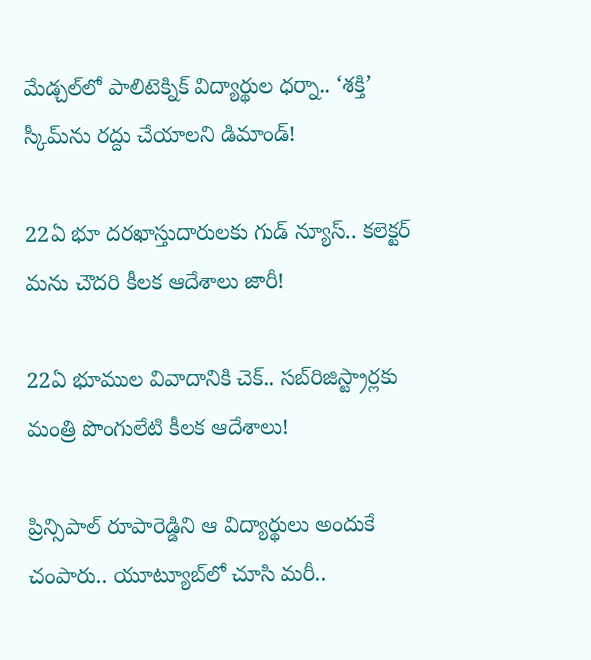మేడ్చల్‌లో పాలిటెక్నిక్ విద్యార్థుల ధర్నా.. ‘శక్తి’ స్కీమ్‌ను రద్దు చేయాలని డిమాండ్!

22ఏ భూ దరఖాస్తుదారులకు గుడ్ న్యూస్.. కలెక్టర్‌ మను చౌదరి కీలక ఆదేశాలు జారీ!

22ఏ భూముల వివాదానికి చెక్.. సబ్‌రిజిస్ట్రార్లకు మంత్రి పొంగులేటి కీలక ఆదేశాలు!

ప్రిన్సిపాల్ రూపారెడ్డిని ఆ విద్యార్థులు అందుకే చంపారు.. యూట్యూబ్‌లో చూసి మరీ..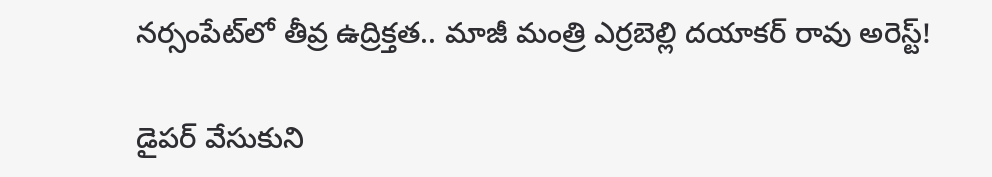నర్సంపేట్‌లో తీవ్ర ఉద్రిక్తత.. మాజీ మంత్రి ఎర్రబెల్లి దయాకర్ రావు అరెస్ట్!

డైపర్ వేసుకుని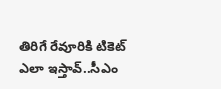తిరిగే రేవూరికి టికెట్ ఎలా ఇస్తావ్..సీఎం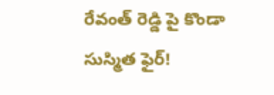రేవంత్ రెడ్డి పై కొండా సుస్మిత ఫైర్!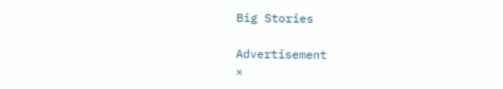Big Stories

Advertisement
×